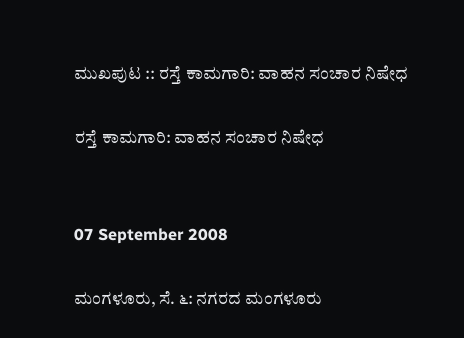ಮುಖಪುಟ :: ರಸ್ತೆ ಕಾಮಗಾರಿ: ವಾಹನ ಸಂಚಾರ ನಿಷೇಧ

ರಸ್ತೆ ಕಾಮಗಾರಿ: ವಾಹನ ಸಂಚಾರ ನಿಷೇಧ


07 September 2008

ಮಂಗಳೂರು, ಸೆ. ೬: ನಗರದ ಮಂಗಳೂರು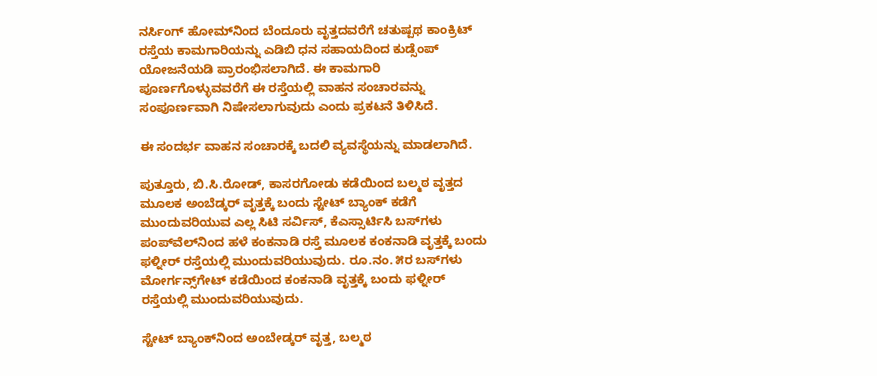ನರ್ಸಿಂಗ್ ಹೋಮ್‌ನಿಂದ ಬೆಂದೂರು ವೃತ್ತದವರೆಗೆ ಚತುಷ್ಪಥ ಕಾಂಕ್ರಿಟ್ ರಸ್ತೆಯ ಕಾಮಗಾರಿಯನ್ನು ಎಡಿಬಿ ಧನ ಸಹಾಯದಿಂದ ಕುಡ್ಸೆಂಪ್ ಯೋಜನೆಯಡಿ ಪ್ರಾರಂಭಿಸಲಾಗಿದೆ. ಈ ಕಾಮಗಾರಿ ಪೂರ್ಣಗೊಳ್ಳುವವರೆಗೆ ಈ ರಸ್ತೆಯಲ್ಲಿ ವಾಹನ ಸಂಚಾರವನ್ನು ಸಂಪೂರ್ಣವಾಗಿ ನಿಷೇಸಲಾಗುವುದು ಎಂದು ಪ್ರಕಟನೆ ತಿಳಿಸಿದೆ.

ಈ ಸಂದರ್ಭ ವಾಹನ ಸಂಚಾರಕ್ಕೆ ಬದಲಿ ವ್ಯವಸ್ಥೆಯನ್ನು ಮಾಡಲಾಗಿದೆ.

ಪುತ್ತೂರು, ಬಿ.ಸಿ.ರೋಡ್, ಕಾಸರಗೋಡು ಕಡೆಯಿಂದ ಬಲ್ಮಠ ವೃತ್ತದ ಮೂಲಕ ಅಂಬೆಡ್ಕರ್ ವೃತ್ತಕ್ಕೆ ಬಂದು ಸ್ಟೇಟ್ ಬ್ಯಾಂಕ್ ಕಡೆಗೆ ಮುಂದುವರಿಯುವ ಎಲ್ಲ ಸಿಟಿ ಸರ್ವಿಸ್, ಕೆಎಸ್ಸಾರ್ಟಿಸಿ ಬಸ್‌ಗಳು ಪಂಪ್‌ವೆಲ್‌ನಿಂದ ಹಳೆ ಕಂಕನಾಡಿ ರಸ್ತೆ ಮೂಲಕ ಕಂಕನಾಡಿ ವೃತ್ತಕ್ಕೆ ಬಂದು ಫಳ್ನೀರ್ ರಸ್ತೆಯಲ್ಲಿ ಮುಂದುವರಿಯುವುದು. ರೂ.ನಂ. ೫ರ ಬಸ್‌ಗಳು ಮೋರ್ಗನ್ಸ್‌ಗೇಟ್ ಕಡೆಯಿಂದ ಕಂಕನಾಡಿ ವೃತ್ತಕ್ಕೆ ಬಂದು ಫಳ್ನೀರ್ ರಸ್ತೆಯಲ್ಲಿ ಮುಂದುವರಿಯುವುದು.

ಸ್ಟೇಟ್ ಬ್ಯಾಂಕ್‌ನಿಂದ ಅಂಬೇಡ್ಕರ್ ವೃತ್ತ, ಬಲ್ಮಠ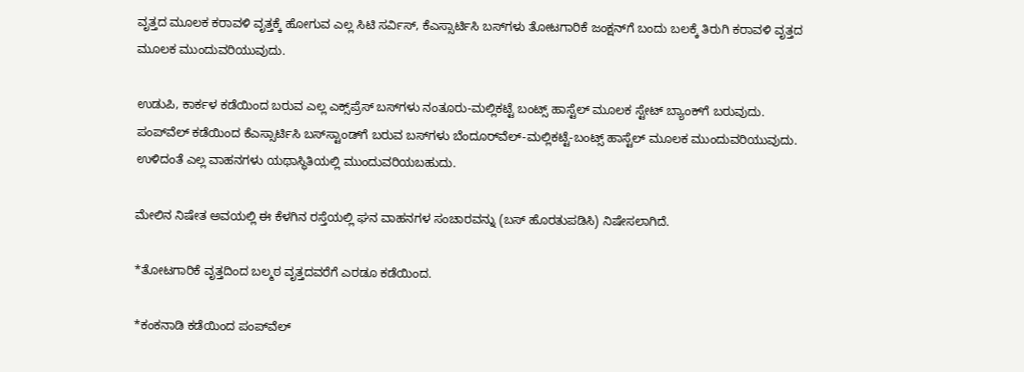ವೃತ್ತದ ಮೂಲಕ ಕರಾವಳಿ ವೃತ್ತಕ್ಕೆ ಹೋಗುವ ಎಲ್ಲ ಸಿಟಿ ಸರ್ವಿಸ್, ಕೆಎಸ್ಸಾರ್ಟಿಸಿ ಬಸ್‌ಗಳು ತೋಟಗಾರಿಕೆ ಜಂಕ್ಷನ್‌ಗೆ ಬಂದು ಬಲಕ್ಕೆ ತಿರುಗಿ ಕರಾವಳಿ ವೃತ್ತದ ಮೂಲಕ ಮುಂದುವರಿಯುವುದು.

ಉಡುಪಿ, ಕಾರ್ಕಳ ಕಡೆಯಿಂದ ಬರುವ ಎಲ್ಲ ಎಕ್ಸ್‌ಪ್ರೆಸ್ ಬಸ್‌ಗಳು ನಂತೂರು-ಮಲ್ಲಿಕಟ್ಟೆ ಬಂಟ್ಸ್ ಹಾಸ್ಟೆಲ್ ಮೂಲಕ ಸ್ಟೇಟ್ ಬ್ಯಾಂಕ್‌ಗೆ ಬರುವುದು. ಪಂಪ್‌ವೆಲ್ ಕಡೆಯಿಂದ ಕೆಎಸ್ಸಾರ್ಟಿಸಿ ಬಸ್‌ಸ್ಟಾಂಡ್‌ಗೆ ಬರುವ ಬಸ್‌ಗಳು ಬೆಂದೂರ್‌ವೆಲ್-ಮಲ್ಲಿಕಟ್ಟೆ-ಬಂಟ್ಸ್ ಹಾಸ್ಟೆಲ್ ಮೂಲಕ ಮುಂದುವರಿಯುವುದು. ಉಳಿದಂತೆ ಎಲ್ಲ ವಾಹನಗಳು ಯಥಾಸ್ಥಿತಿಯಲ್ಲಿ ಮುಂದುವರಿಯಬಹುದು.

ಮೇಲಿನ ನಿಷೇತ ಅವಯಲ್ಲಿ ಈ ಕೆಳಗಿನ ರಸ್ತೆಯಲ್ಲಿ ಘನ ವಾಹನಗಳ ಸಂಚಾರವನ್ನು (ಬಸ್ ಹೊರತುಪಡಿಸಿ) ನಿಷೇಸಲಾಗಿದೆ.

*ತೋಟಗಾರಿಕೆ ವೃತ್ತದಿಂದ ಬಲ್ಮಠ ವೃತ್ತದವರೆಗೆ ಎರಡೂ ಕಡೆಯಿಂದ.

*ಕಂಕನಾಡಿ ಕಡೆಯಿಂದ ಪಂಪ್‌ವೆಲ್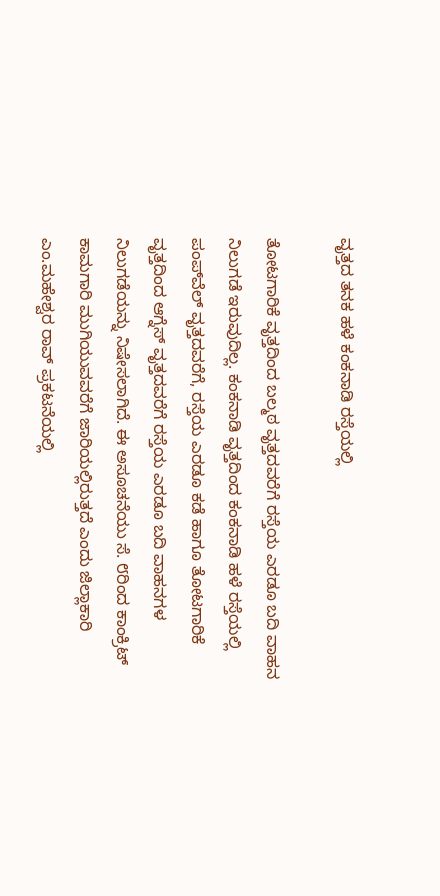ವೃತ್ತದ ತನಕ ಹಳೆ ಕಂಕನಾಡಿ ರಸ್ತೆಯಲ್ಲಿ

ತೋಟಗಾರಿಕೆ ವೃತ್ತದಿಂದ ಬಲ್ಮಠ ವೃತ್ತದವರೆಗೆ ರಸ್ತೆಯ ಎರಡೂ ಬದಿ ವಾಹನ ನಿಲುಗಡೆ ಇರುವುದಿಲ್ಲ. ಕಂಕನಾಡಿ ವೃತ್ತದಿಂದ ಕಂಕನಾಡಿ ಹಳೆ ರಸ್ತೆಯಲ್ಲಿ ಪಂಪ್‌ವೆಲ್ ವೃತ್ತದವರೆಗೆ, ರಸ್ತೆಯ ಎರಡೂ ಕಡೆ ಹಾಗೂ ತೋಟಗಾರಿಕೆ ವೃತ್ತದಿಂದ ಆಗ್ನೆಸ್ ವೃತ್ತದವರೆಗೆ ರಸ್ತೆಯ ಎರಡೂ ಬದಿ ವಾಹನಗಳ ನಿಲುಗಡೆಯನ್ನು ನಿಷೇಸಲಾಗಿದೆ. ಈ ಅಸೂಚನೆಯು ಸೆ. ೮ರಿಂದ ಕಾಂಕ್ರಿಟ್ ಕಾಮಗಾರಿ ಮುಗಿಯುವವರೆಗೆ ಜಾರಿಯಲ್ಲಿರುತ್ತದೆ ಎಂದು ಜಿಲ್ಲಾಕಾರಿ ಎಂ.ಮಹೇಶ್ವರ ರಾವ್ ಪ್ರಕಟನೆಯಲ್ಲಿ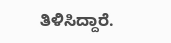ತಿಳಿಸಿದ್ದಾರೆ.